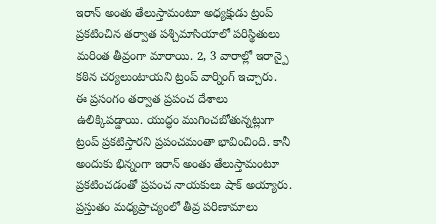ఇరాన్ అంతు తేలుస్తామంటూ అధ్యక్షుడు ట్రంప్ ప్రకటించిన తర్వాత పశ్చిమాసియాలో పరిస్థితులు మరింత తీవ్రంగా మారాయి. 2, 3 వారాల్లో ఇరాన్పై కఠిన చర్యలుంటాయని ట్రంప్ వార్నింగ్ ఇచ్చారు.
ఈ ప్రసంగం తర్వాత ప్రపంచ దేశాలు ఉలిక్కిపడ్డాయి. యుద్ధం ముగించబోతున్నట్లుగా ట్రంప్ ప్రకటిస్తారని ప్రపంచమంతా భావించింది. కానీ అందుకు భిన్నంగా ఇరాన్ అంతు తేలుస్తామంటూ ప్రకటించడంతో ప్రపంచ నాయకులు షాక్ అయ్యారు. ప్రస్తుతం మధ్యప్రాచ్యంలో తీవ్ర పరిణామాలు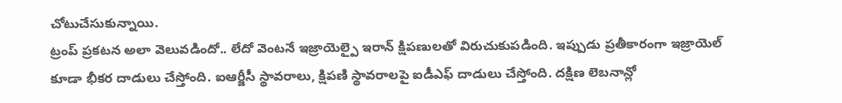చోటుచేసుకున్నాయి.
ట్రంప్ ప్రకటన అలా వెలువడిందో.. లేదో వెంటనే ఇజ్రాయెల్పై ఇరాన్ క్షిపణులతో విరుచుకుపడింది. ఇప్పుడు ప్రతీకారంగా ఇజ్రాయెల్ కూడా భీకర దాడులు చేస్తోంది. ఐఆర్జీసీ స్థావరాలు, క్షిపణి స్థావరాలపై ఐడీఎఫ్ దాడులు చేస్తోంది. దక్షిణ లెబనాన్లో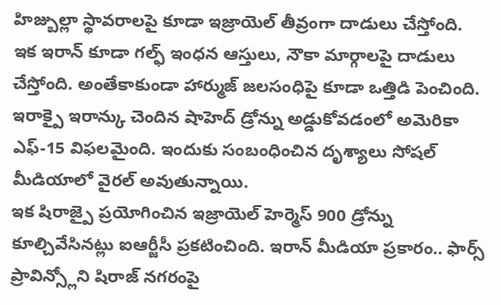హిజ్బుల్లా స్థావరాలపై కూడా ఇజ్రాయెల్ తీవ్రంగా దాడులు చేస్తోంది.
ఇక ఇరాన్ కూడా గల్ఫ్ ఇంధన ఆస్తులు, నౌకా మార్గాలపై దాడులు చేస్తోంది. అంతేకాకుండా హార్ముజ్ జలసంధిపై కూడా ఒత్తిడి పెంచింది. ఇరాక్పై ఇరాన్కు చెందిన షాహెద్ డ్రోన్ను అడ్డుకోవడంలో అమెరికా ఎఫ్-15 విఫలమైంది. ఇందుకు సంబంధించిన దృశ్యాలు సోషల్ మీడియాలో వైరల్ అవుతున్నాయి.
ఇక షిరాజ్పై ప్రయోగించిన ఇజ్రాయెల్ హెర్మెస్ 900 డ్రోన్ను కూల్చివేసినట్లు ఐఆర్జీసీ ప్రకటించింది. ఇరాన్ మీడియా ప్రకారం.. ఫార్స్ ప్రావిన్స్లోని షిరాజ్ నగరంపై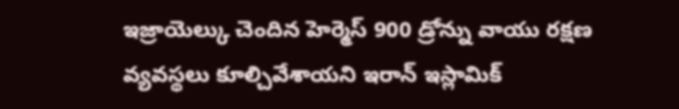ఇజ్రాయెల్కు చెందిన హెర్మెస్ 900 డ్రోన్ను వాయు రక్షణ వ్యవస్థలు కూల్చివేశాయని ఇరాన్ ఇస్లామిక్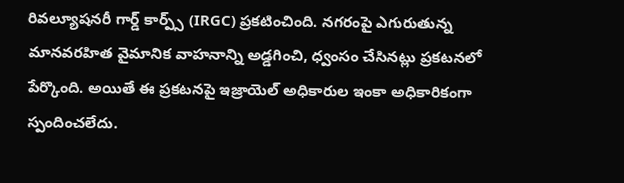రివల్యూషనరీ గార్డ్ కార్ప్స్ (IRGC) ప్రకటించింది. నగరంపై ఎగురుతున్న మానవరహిత వైమానిక వాహనాన్ని అడ్డగించి, ధ్వంసం చేసినట్లు ప్రకటనలో పేర్కొంది. అయితే ఈ ప్రకటనపై ఇజ్రాయెల్ అధికారుల ఇంకా అధికారికంగా స్పందించలేదు.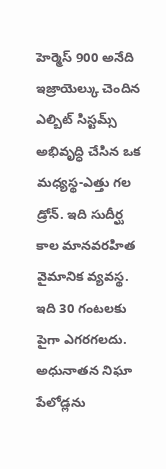హెర్మెస్ 900 అనేది ఇజ్రాయెల్కు చెందిన ఎల్బిట్ సిస్టమ్స్ అభివృద్ధి చేసిన ఒక మధ్యస్థ-ఎత్తు గల డ్రోన్. ఇది సుదీర్ఘ కాల మానవరహిత వైమానిక వ్యవస్థ. ఇది 30 గంటలకు పైగా ఎగరగలదు. అధునాతన నిఘా పేలోడ్లను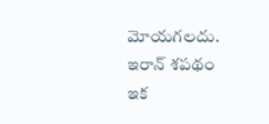మోయగలదు.
ఇరాన్ శపథం
ఇక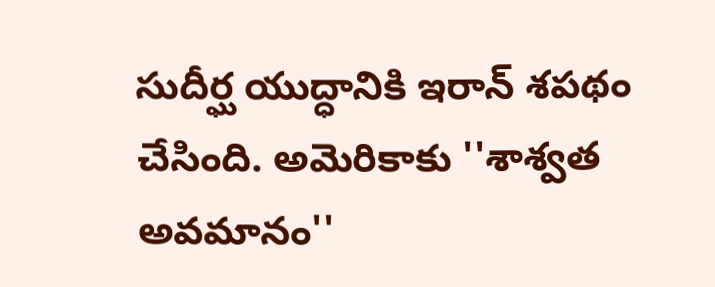సుదీర్ఘ యుద్ధానికి ఇరాన్ శపథం చేసింది. అమెరికాకు ''శాశ్వత అవమానం''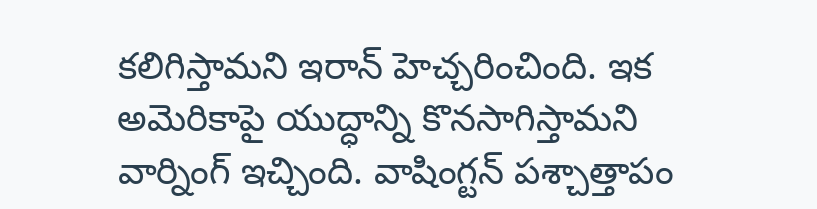కలిగిస్తామని ఇరాన్ హెచ్చరించింది. ఇక అమెరికాపై యుద్ధాన్ని కొనసాగిస్తామని వార్నింగ్ ఇచ్చింది. వాషింగ్టన్ పశ్చాత్తాపం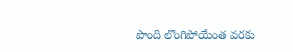పొంది లొంగిపోయేంత వరకు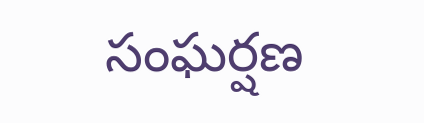సంఘర్షణ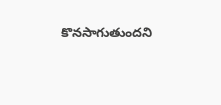కొనసాగుతుందని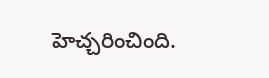హెచ్చరించింది.